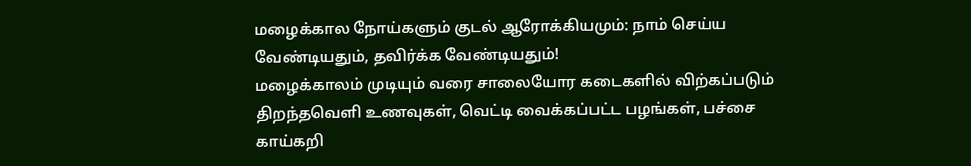மழைக்கால நோய்களும் குடல் ஆரோக்கியமும்: நாம் செய்ய வேண்டியதும், தவிர்க்க வேண்டியதும்!
மழைக்காலம் முடியும் வரை சாலையோர கடைகளில் விற்கப்படும் திறந்தவெளி உணவுகள், வெட்டி வைக்கப்பட்ட பழங்கள், பச்சை காய்கறி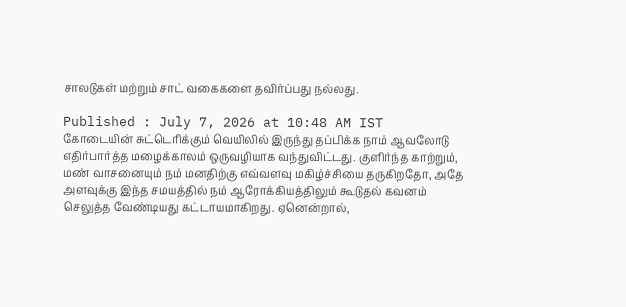சாலடுகள் மற்றும் சாட் வகைகளை தவிர்ப்பது நல்லது.

Published : July 7, 2026 at 10:48 AM IST
கோடையின் சுட்டெரிக்கும் வெயிலில் இருந்து தப்பிக்க நாம் ஆவலோடு எதிர்பார்த்த மழைக்காலம் ஒருவழியாக வந்துவிட்டது. குளிர்ந்த காற்றும், மண் வாசனையும் நம் மனதிற்கு எவ்வளவு மகிழ்ச்சியை தருகிறதோ, அதே அளவுக்கு இந்த சமயத்தில் நம் ஆரோக்கியத்திலும் கூடுதல் கவனம் செலுத்த வேண்டியது கட்டாயமாகிறது. ஏனென்றால்,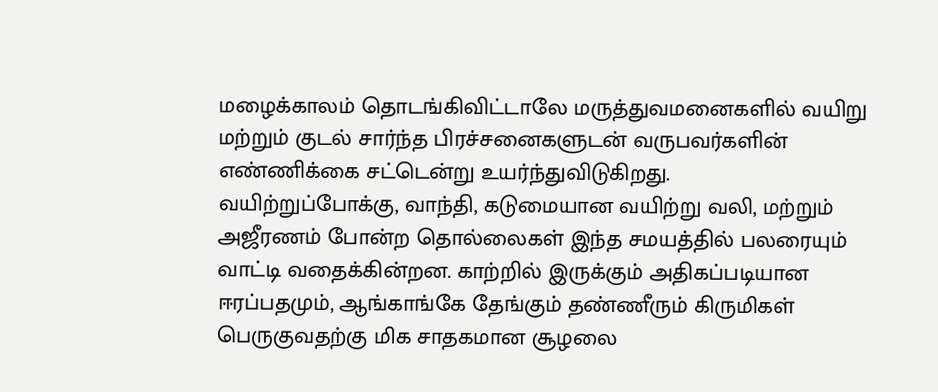மழைக்காலம் தொடங்கிவிட்டாலே மருத்துவமனைகளில் வயிறு மற்றும் குடல் சார்ந்த பிரச்சனைகளுடன் வருபவர்களின் எண்ணிக்கை சட்டென்று உயர்ந்துவிடுகிறது.
வயிற்றுப்போக்கு, வாந்தி, கடுமையான வயிற்று வலி, மற்றும் அஜீரணம் போன்ற தொல்லைகள் இந்த சமயத்தில் பலரையும் வாட்டி வதைக்கின்றன. காற்றில் இருக்கும் அதிகப்படியான ஈரப்பதமும், ஆங்காங்கே தேங்கும் தண்ணீரும் கிருமிகள் பெருகுவதற்கு மிக சாதகமான சூழலை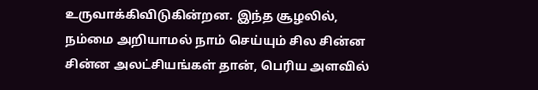உருவாக்கிவிடுகின்றன. இந்த சூழலில், நம்மை அறியாமல் நாம் செய்யும் சில சின்ன சின்ன அலட்சியங்கள் தான், பெரிய அளவில்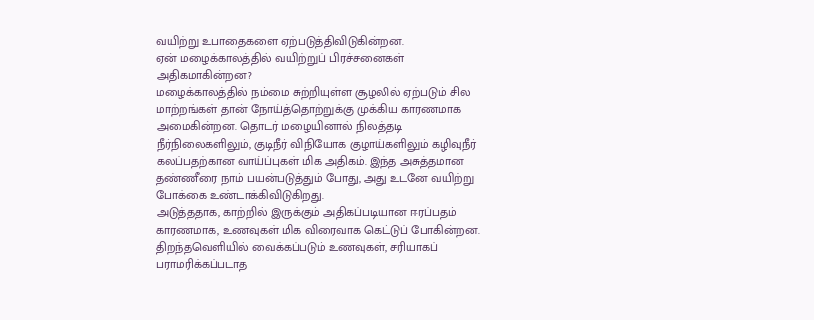வயிற்று உபாதைகளை ஏற்படுத்திவிடுகின்றன.
ஏன் மழைக்காலத்தில் வயிற்றுப் பிரச்சனைகள் அதிகமாகின்றன?
மழைக்காலத்தில் நம்மை சுற்றியுள்ள சூழலில் ஏற்படும் சில மாற்றங்கள் தான் நோய்த்தொற்றுக்கு முக்கிய காரணமாக அமைகின்றன. தொடர் மழையினால் நிலத்தடி நீர்நிலைகளிலும், குடிநீர் விநியோக குழாய்களிலும் கழிவுநீர் கலப்பதற்கான வாய்ப்புகள் மிக அதிகம். இந்த அசுத்தமான தண்ணீரை நாம் பயன்படுத்தும் போது, அது உடனே வயிற்று போக்கை உண்டாக்கிவிடுகிறது.
அடுத்ததாக, காற்றில் இருக்கும் அதிகப்படியான ஈரப்பதம் காரணமாக, உணவுகள் மிக விரைவாக கெட்டுப் போகின்றன. திறந்தவெளியில் வைக்கப்படும் உணவுகள், சரியாகப் பராமரிக்கப்படாத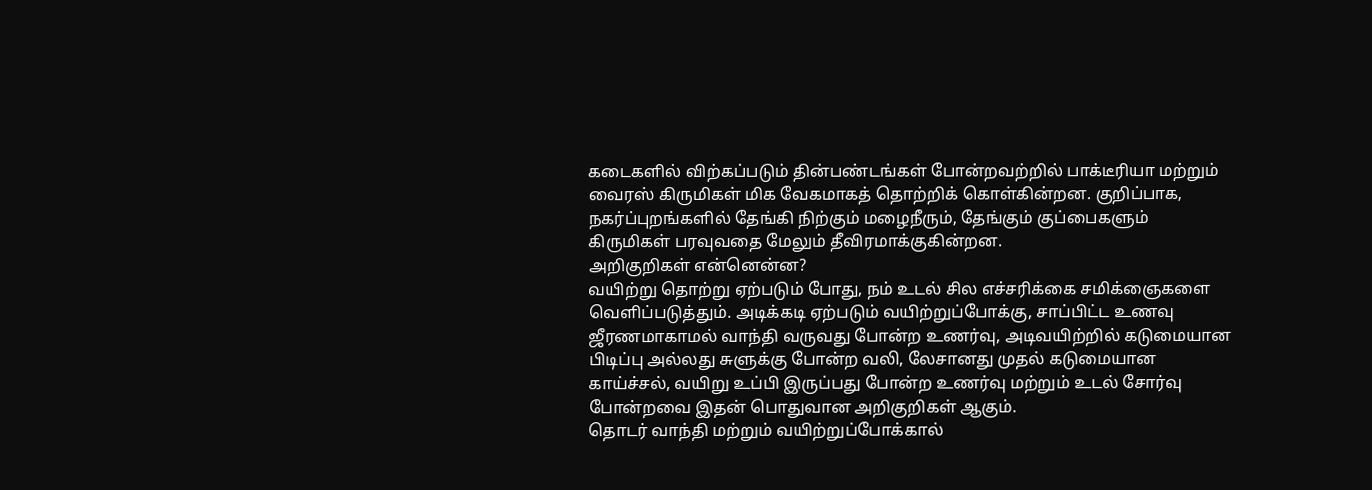கடைகளில் விற்கப்படும் தின்பண்டங்கள் போன்றவற்றில் பாக்டீரியா மற்றும் வைரஸ் கிருமிகள் மிக வேகமாகத் தொற்றிக் கொள்கின்றன. குறிப்பாக, நகர்ப்புறங்களில் தேங்கி நிற்கும் மழைநீரும், தேங்கும் குப்பைகளும் கிருமிகள் பரவுவதை மேலும் தீவிரமாக்குகின்றன.
அறிகுறிகள் என்னென்ன?
வயிற்று தொற்று ஏற்படும் போது, நம் உடல் சில எச்சரிக்கை சமிக்ஞைகளை வெளிப்படுத்தும். அடிக்கடி ஏற்படும் வயிற்றுப்போக்கு, சாப்பிட்ட உணவு ஜீரணமாகாமல் வாந்தி வருவது போன்ற உணர்வு, அடிவயிற்றில் கடுமையான பிடிப்பு அல்லது சுளுக்கு போன்ற வலி, லேசானது முதல் கடுமையான காய்ச்சல், வயிறு உப்பி இருப்பது போன்ற உணர்வு மற்றும் உடல் சோர்வு போன்றவை இதன் பொதுவான அறிகுறிகள் ஆகும்.
தொடர் வாந்தி மற்றும் வயிற்றுப்போக்கால்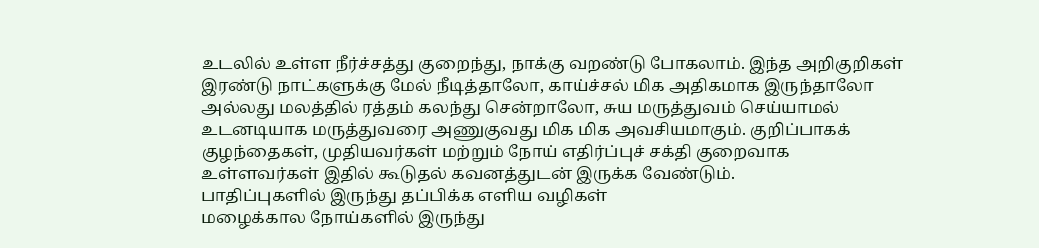உடலில் உள்ள நீர்ச்சத்து குறைந்து, நாக்கு வறண்டு போகலாம். இந்த அறிகுறிகள் இரண்டு நாட்களுக்கு மேல் நீடித்தாலோ, காய்ச்சல் மிக அதிகமாக இருந்தாலோ அல்லது மலத்தில் ரத்தம் கலந்து சென்றாலோ, சுய மருத்துவம் செய்யாமல் உடனடியாக மருத்துவரை அணுகுவது மிக மிக அவசியமாகும். குறிப்பாகக் குழந்தைகள், முதியவர்கள் மற்றும் நோய் எதிர்ப்புச் சக்தி குறைவாக உள்ளவர்கள் இதில் கூடுதல் கவனத்துடன் இருக்க வேண்டும்.
பாதிப்புகளில் இருந்து தப்பிக்க எளிய வழிகள்
மழைக்கால நோய்களில் இருந்து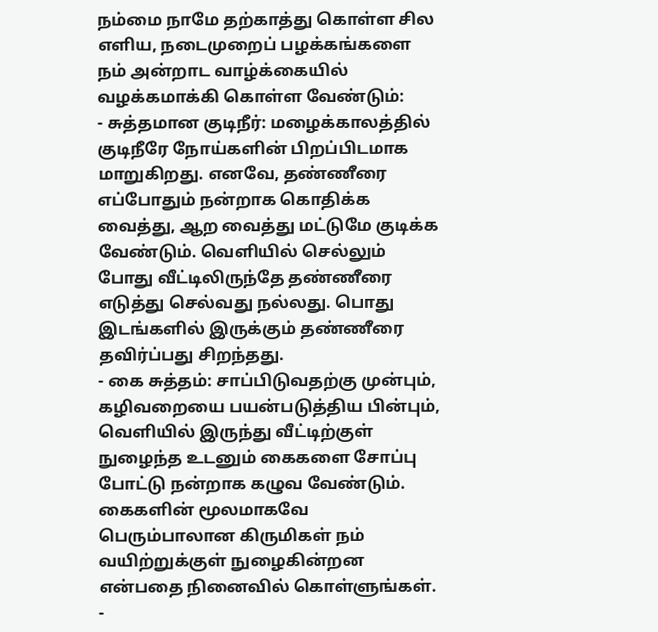நம்மை நாமே தற்காத்து கொள்ள சில எளிய, நடைமுறைப் பழக்கங்களை நம் அன்றாட வாழ்க்கையில் வழக்கமாக்கி கொள்ள வேண்டும்:
- சுத்தமான குடிநீர்: மழைக்காலத்தில் குடிநீரே நோய்களின் பிறப்பிடமாக மாறுகிறது. எனவே, தண்ணீரை எப்போதும் நன்றாக கொதிக்க வைத்து, ஆற வைத்து மட்டுமே குடிக்க வேண்டும். வெளியில் செல்லும் போது வீட்டிலிருந்தே தண்ணீரை எடுத்து செல்வது நல்லது. பொது இடங்களில் இருக்கும் தண்ணீரை தவிர்ப்பது சிறந்தது.
- கை சுத்தம்: சாப்பிடுவதற்கு முன்பும், கழிவறையை பயன்படுத்திய பின்பும், வெளியில் இருந்து வீட்டிற்குள் நுழைந்த உடனும் கைகளை சோப்பு போட்டு நன்றாக கழுவ வேண்டும். கைகளின் மூலமாகவே பெரும்பாலான கிருமிகள் நம் வயிற்றுக்குள் நுழைகின்றன என்பதை நினைவில் கொள்ளுங்கள்.
-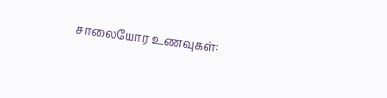சாலையோர உணவுகள்: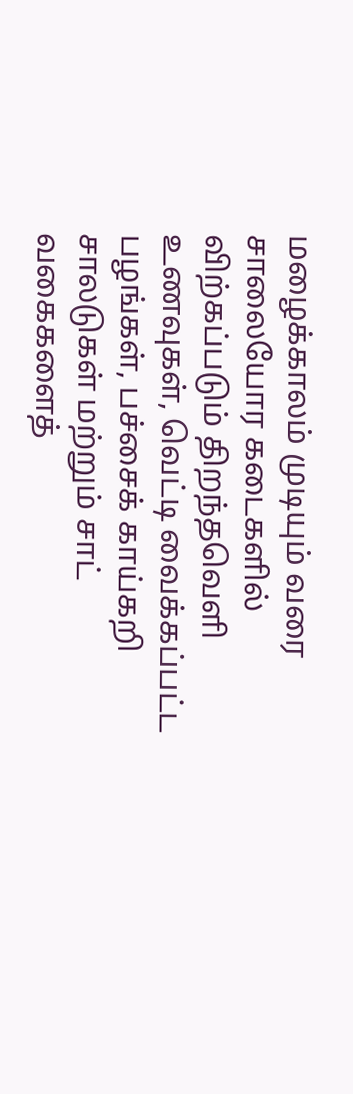மழைக்காலம் முடியும் வரை சாலையோர கடைகளில் விற்கப்படும் திறந்தவெளி உணவுகள், வெட்டி வைக்கப்பட்ட பழங்கள், பச்சைக் காய்கறி சாலடுகள் மற்றும் சாட் வகைகளைத்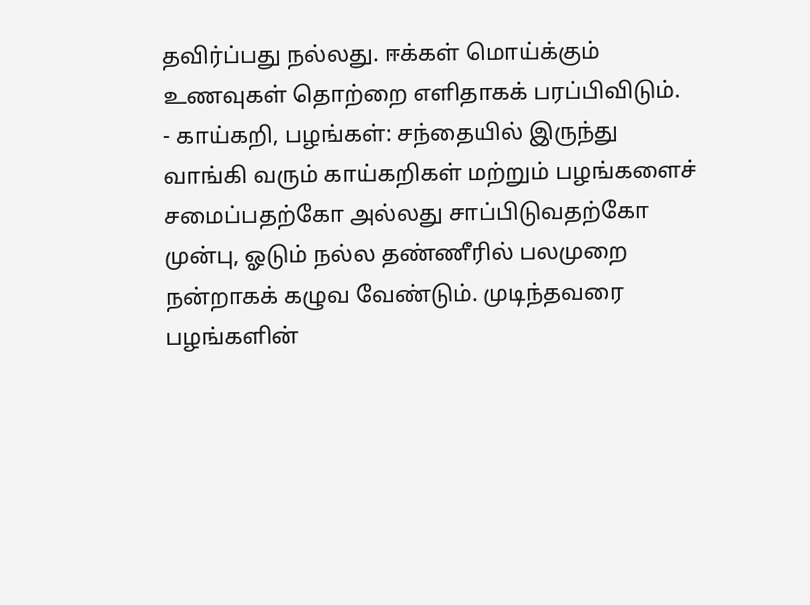தவிர்ப்பது நல்லது. ஈக்கள் மொய்க்கும் உணவுகள் தொற்றை எளிதாகக் பரப்பிவிடும்.
- காய்கறி, பழங்கள்: சந்தையில் இருந்து வாங்கி வரும் காய்கறிகள் மற்றும் பழங்களைச் சமைப்பதற்கோ அல்லது சாப்பிடுவதற்கோ முன்பு, ஓடும் நல்ல தண்ணீரில் பலமுறை நன்றாகக் கழுவ வேண்டும். முடிந்தவரை பழங்களின்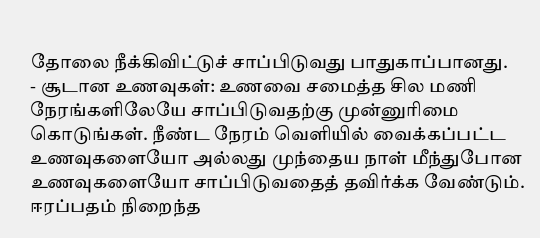தோலை நீக்கிவிட்டுச் சாப்பிடுவது பாதுகாப்பானது.
- சூடான உணவுகள்: உணவை சமைத்த சில மணி நேரங்களிலேயே சாப்பிடுவதற்கு முன்னுரிமை கொடுங்கள். நீண்ட நேரம் வெளியில் வைக்கப்பட்ட உணவுகளையோ அல்லது முந்தைய நாள் மீந்துபோன உணவுகளையோ சாப்பிடுவதைத் தவிர்க்க வேண்டும். ஈரப்பதம் நிறைந்த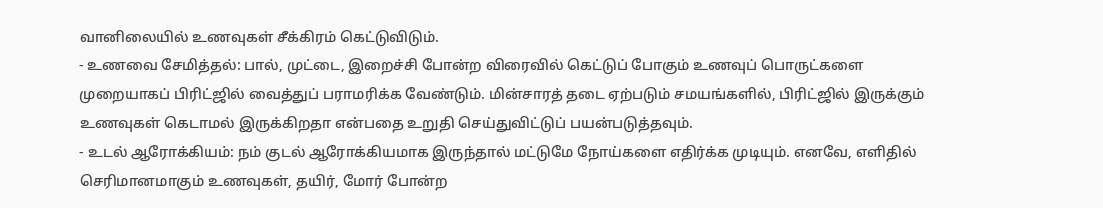வானிலையில் உணவுகள் சீக்கிரம் கெட்டுவிடும்.
- உணவை சேமித்தல்: பால், முட்டை, இறைச்சி போன்ற விரைவில் கெட்டுப் போகும் உணவுப் பொருட்களை முறையாகப் பிரிட்ஜில் வைத்துப் பராமரிக்க வேண்டும். மின்சாரத் தடை ஏற்படும் சமயங்களில், பிரிட்ஜில் இருக்கும் உணவுகள் கெடாமல் இருக்கிறதா என்பதை உறுதி செய்துவிட்டுப் பயன்படுத்தவும்.
- உடல் ஆரோக்கியம்: நம் குடல் ஆரோக்கியமாக இருந்தால் மட்டுமே நோய்களை எதிர்க்க முடியும். எனவே, எளிதில் செரிமானமாகும் உணவுகள், தயிர், மோர் போன்ற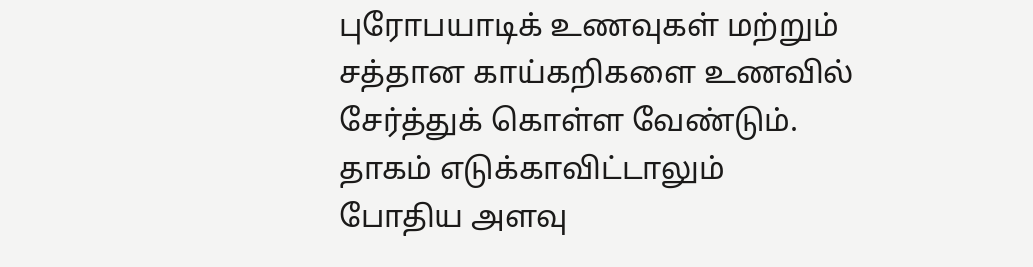புரோபயாடிக் உணவுகள் மற்றும் சத்தான காய்கறிகளை உணவில் சேர்த்துக் கொள்ள வேண்டும். தாகம் எடுக்காவிட்டாலும் போதிய அளவு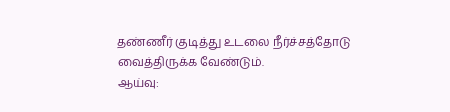தண்ணீர் குடித்து உடலை நீர்ச்சத்தோடு வைத்திருக்க வேண்டும்.
ஆய்வு: